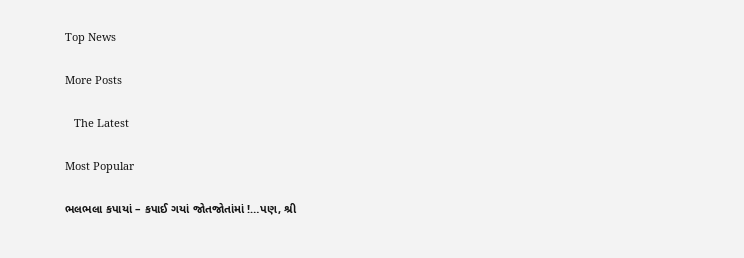Top News

More Posts

   The Latest

Most Popular

ભલભલા કપાયાં – કપાઈ ગયાં જોતજોતાંમાં !…પણ, શ્રી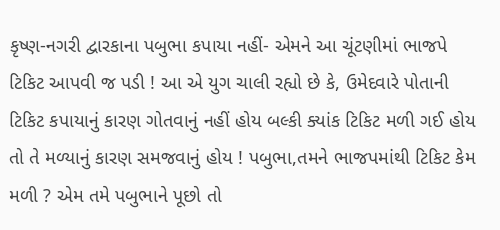કૃષ્ણ-નગરી દ્વારકાના પબુભા કપાયા નહીં- એમને આ ચૂંટણીમાં ભાજપે ટિકિટ આપવી જ પડી ! આ એ યુગ ચાલી રહ્યો છે કે, ઉમેદવારે પોતાની ટિકિટ કપાયાનું કારણ ગોતવાનું નહીં હોય બલ્કી ક્યાંક ટિકિટ મળી ગઈ હોય તો તે મળ્યાનું કારણ સમજવાનું હોય ! પબુભા,તમને ભાજપમાંથી ટિકિટ કેમ મળી ? એમ તમે પબુભાને પૂછો તો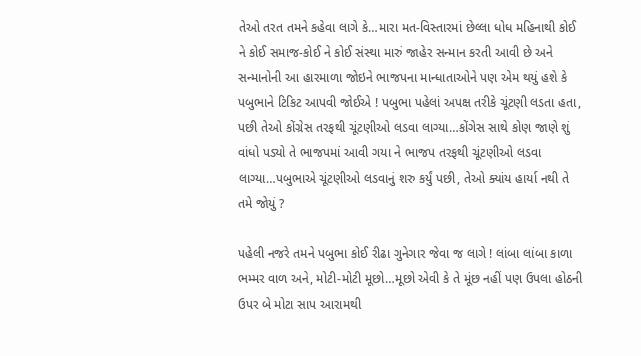તેઓ તરત તમને કહેવા લાગે કે…મારા મત-વિસ્તારમાં છેલ્લા ધોધ મહિનાથી કોઈ ને કોઈ સમાજ-કોઈ ને કોઈ સંસ્થા મારું જાહેર સન્માન કરતી આવી છે અને સન્માનોની આ હારમાળા જોઇને ભાજપના માન્ધાતાઓને પણ એમ થયું હશે કે પબુભાને ટિકિટ આપવી જોઈએ ! પબુભા પહેલાં અપક્ષ તરીકે ચૂંટણી લડતા હતા, પછી તેઓ કોંગ્રેસ તરફથી ચૂંટણીઓ લડવા લાગ્યા…કોંગેસ સાથે કોણ જાણે શું વાંધો પડ્યો તે ભાજપમાં આવી ગયા ને ભાજપ તરફથી ચૂંટણીઓ લડવા લાગ્યા…પબુભાએ ચૂંટણીઓ લડવાનું શરુ કર્યું પછી, તેઓ ક્યાંય હાર્યા નથી તે તમે જોયું ?

પહેલી નજરે તમને પબુભા કોઈ રીઢા ગુનેગાર જેવા જ લાગે ! લાંબા લાંબા કાળા ભમ્મર વાળ અને, મોટી-મોટી મૂછો…મૂછો એવી કે તે મૂંછ નહીં પણ ઉપલા હોઠની ઉપર બે મોટા સાપ આરામથી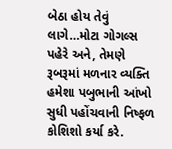બેઠા હોય તેવું લાગે…મોટા ગોગલ્સ પહેરે અને, તેમણે રૂબરૂમાં મળનાર વ્યક્તિ હમેશા પબુભાની આંખો સુધી પહોંચવાની નિષ્ફળ કોશિશો કર્યા કરે.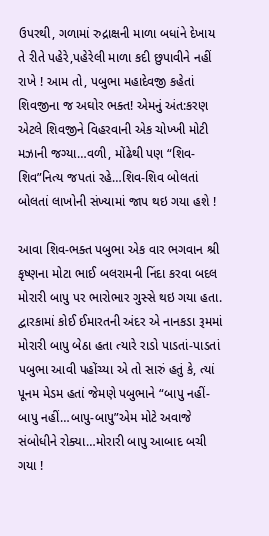ઉપરથી, ગળામાં રુદ્રાક્ષની માળા બધાંને દેખાય તે રીતે પહેરે,પહેરેલી માળા કદી છુપાવીને નહીં રાખે ! આમ તો, પબુભા મહાદેવજી કહેતાં શિવજીના જ અઘોર ભક્ત! એમનું અંત:કરણ એટલે શિવજીને વિહરવાની એક ચોખ્ખી મોટી મઝાની જગ્યા…વળી, મોંઢેથી પણ “શિવ-શિવ”નિત્ય જપતાં રહે…શિવ-શિવ બોલતાં બોલતાં લાખોની સંખ્યામાં જાપ થઇ ગયા હશે !

આવા શિવ-ભક્ત પબુભા એક વાર ભગવાન શ્રી કૃષ્ણના મોટા ભાઈ બલરામની નિંદા કરવા બદલ મોરારી બાપુ પર ભારોભાર ગુસ્સે થઇ ગયા હતા. દ્વારકામાં કોઈ ઈમારતની અંદર એ નાનકડા રૂમમાં મોરારી બાપુ બેઠા હતા ત્યારે રાડો પાડતાં-પાડતાં પબુભા આવી પહોંચ્યા એ તો સારું હતું કે, ત્યાં પૂનમ મેડમ હતાં જેમણે પબુભાને “બાપુ નહીં-બાપુ નહીં…બાપુ-બાપુ”એમ મોટે અવાજે સંબોધીને રોક્યા…મોરારી બાપુ આબાદ બચી ગયા !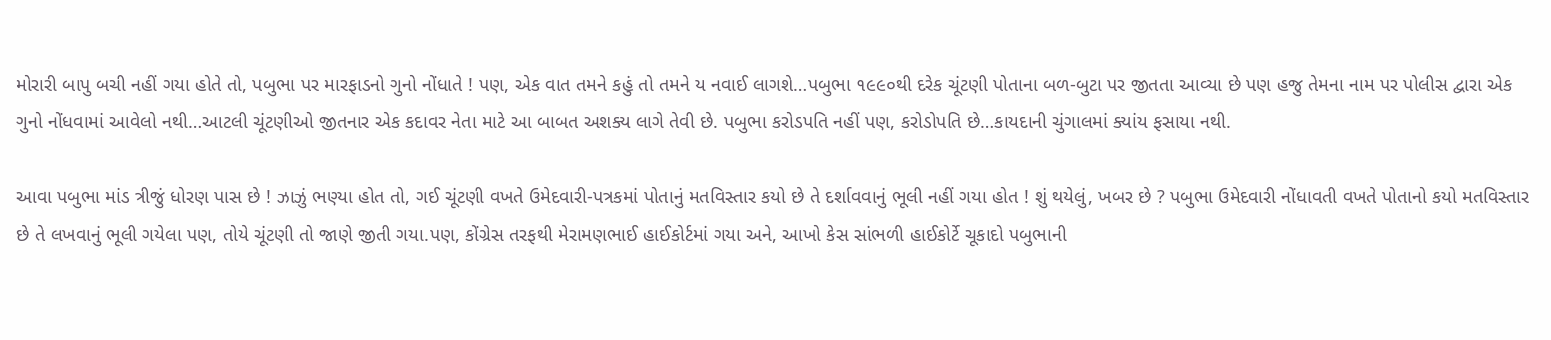મોરારી બાપુ બચી નહીં ગયા હોતે તો, પબુભા પર મારફાડનો ગુનો નોંધાતે ! પણ, એક વાત તમને કહું તો તમને ય નવાઈ લાગશે…પબુભા ૧૯૯૦થી દરેક ચૂંટણી પોતાના બળ-બુટા પર જીતતા આવ્યા છે પણ હજુ તેમના નામ પર પોલીસ દ્વારા એક ગુનો નોંધવામાં આવેલો નથી…આટલી ચૂંટણીઓ જીતનાર એક કદાવર નેતા માટે આ બાબત અશક્ય લાગે તેવી છે. પબુભા કરોડપતિ નહીં પણ, કરોડોપતિ છે…કાયદાની ચુંગાલમાં ક્યાંય ફસાયા નથી.

આવા પબુભા માંડ ત્રીજું ધોરણ પાસ છે ! ઝાઝું ભણ્યા હોત તો, ગઈ ચૂંટણી વખતે ઉમેદવારી-પત્રકમાં પોતાનું મતવિસ્તાર કયો છે તે દર્શાવવાનું ભૂલી નહીં ગયા હોત ! શું થયેલું, ખબર છે ? પબુભા ઉમેદવારી નોંધાવતી વખતે પોતાનો કયો મતવિસ્તાર છે તે લખવાનું ભૂલી ગયેલા પણ, તોયે ચૂંટણી તો જાણે જીતી ગયા.પણ, કોંગ્રેસ તરફથી મેરામણભાઈ હાઈકોર્ટમાં ગયા અને, આખો કેસ સાંભળી હાઈકોર્ટે ચૂકાદો પબુભાની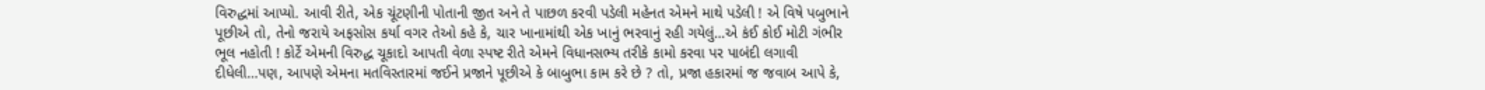વિરુદ્ધમાં આપ્યો. આવી રીતે, એક ચૂંટણીની પોતાની જીત અને તે પાછળ કરવી પડેલી મહેનત એમને માથે પડેલી ! એ વિષે પબુભાને પૂછીએ તો, તેનો જરાયે અફસોસ કર્યા વગર તેઓ કહે કે, ચાર ખાનામાંથી એક ખાનું ભરવાનું રહી ગયેલું…એ કંઈ કોઈ મોટી ગંભીર ભૂલ નહોતી ! કોર્ટે એમની વિરુદ્ધ ચૂકાદો આપતી વેળા સ્પષ્ટ રીતે એમને વિધાનસભ્ય તરીકે કામો કરવા પર પાબંદી લગાવી દીધેલી…પણ, આપણે એમના મતવિસ્તારમાં જઈને પ્રજાને પૂછીએ કે બાબુભા કામ કરે છે ? તો, પ્રજા હકારમાં જ જવાબ આપે કે,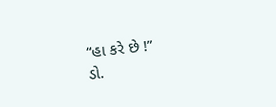“હા કરે છે !”
ડો.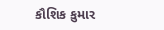કૌશિક કુમાર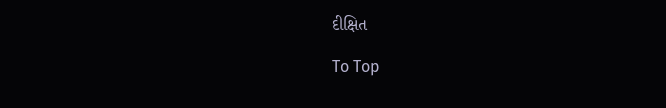દીક્ષિત

To Top